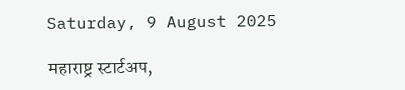Saturday, 9 August 2025

महाराष्ट्र स्टार्टअप,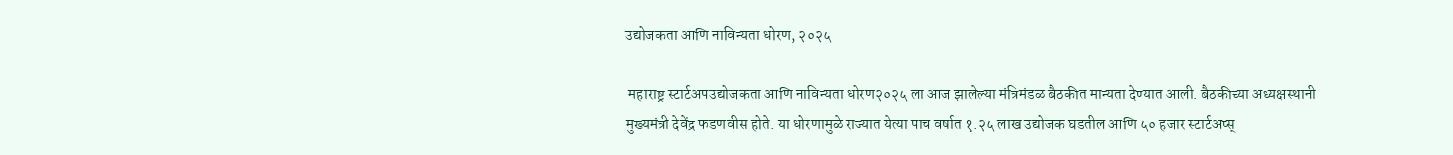उद्योजकता आणि नाविन्यता धोरण, २०२५

 महाराष्ट्र स्टार्टअपउद्योजकता आणि नाविन्यता धोरण२०२५ ला आज झालेल्या मंत्रिमंडळ बैठकीत मान्यता देण्यात आली. बैठकीच्या अध्यक्षस्थानी मुख्यमंत्री देवेंद्र फडणवीस होते. या धोरणामुळे राज्यात येत्या पाच वर्षात १.२५ लाख उद्योजक घडतील आणि ५० हजार स्टार्टअप्स्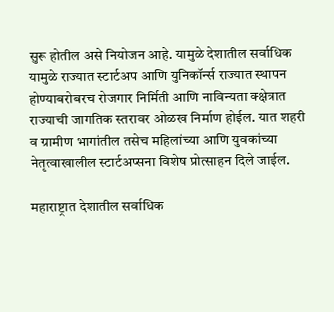सुरू होतील असे नियोजन आहे. यामुळे देशातील सर्वाधिक यामुळे राज्यात स्टार्टअप आणि युनिकॉर्न्स राज्यात स्थापन  होण्याबरोबरच रोजगार निर्मिती आणि नाविन्यता क्क्षेत्रात राज्याची जागतिक स्तरावर ओळख निर्माण होईल. यात शहरी व ग्रामीण भागांतील तसेच महिलांच्या आणि युवकांच्या नेतृत्वाखालील स्टार्टअप्सना विशेष प्रोत्साहन दिले जाईल.

महाराष्ट्रात देशातील सर्वाधिक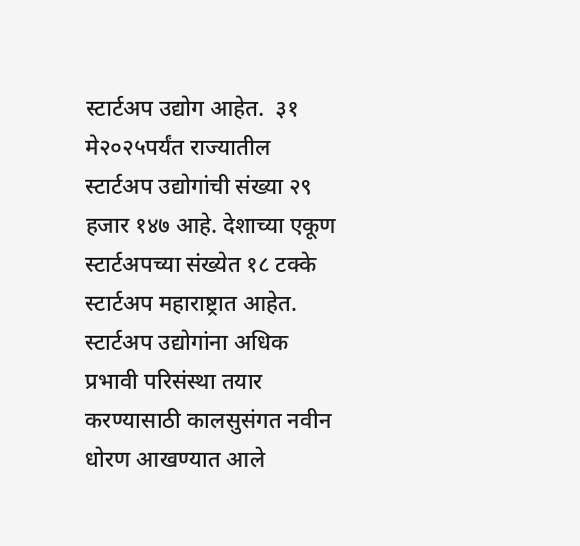स्टार्टअप उद्योग आहेत.  ३१ मे२०२५पर्यंत राज्यातील स्टार्टअप उद्योगांची संख्या २९ हजार १४७ आहे. देशाच्या एकूण स्टार्टअपच्या संख्येत १८ टक्के स्टार्टअप महाराष्ट्रात आहेत.  स्टार्टअप उद्योगांना अधिक प्रभावी परिसंस्था तयार करण्यासाठी कालसुसंगत नवीन धोरण आखण्यात आले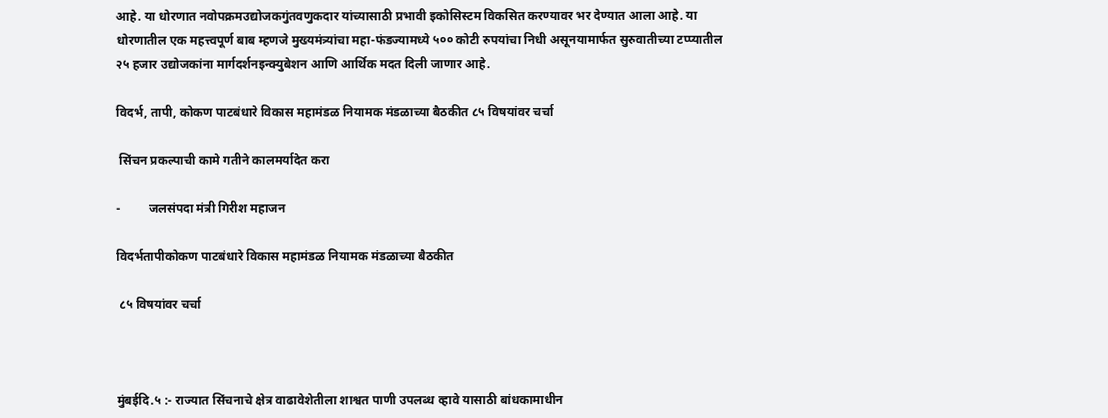आहे. या धोरणात नवोपक्रमउद्योजकगुंतवणुकदार यांच्यासाठी प्रभावी इकोसिस्टम विकसित करण्यावर भर देण्यात आला आहे. या धोरणातील एक महत्त्वपूर्ण बाब म्हणजे मुख्यमंत्र्यांचा महा-फंडज्यामध्ये ५०० कोटी रुपयांचा निधी असूनयामार्फत सुरुवातीच्या टप्प्यातील २५ हजार उद्योजकांना मार्गदर्शनइन्क्युबेशन आणि आर्थिक मदत दिली जाणार आहे.

विदर्भ, तापी, कोकण पाटबंधारे विकास महामंडळ नियामक मंडळाच्या बैठकीत ८५ विषयांवर चर्चा

 सिंचन प्रकल्पाची कामे गतीने कालमर्यादेत करा

-         जलसंपदा मंत्री गिरीश महाजन

विदर्भतापीकोकण पाटबंधारे विकास महामंडळ नियामक मंडळाच्या बैठकीत

 ८५ विषयांवर चर्चा



मुंबईदि.५ :- राज्यात सिंचनाचे क्षेत्र वाढावेशेतीला शाश्वत पाणी उपलब्ध व्हावे यासाठी बांधकामाधीन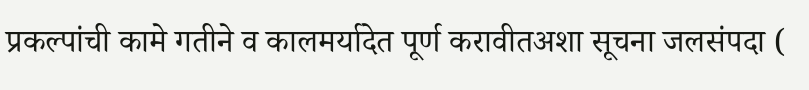प्रकल्पांची कामे गतीने व कालमर्यादेत पूर्ण करावीतअशा सूचना जलसंपदा (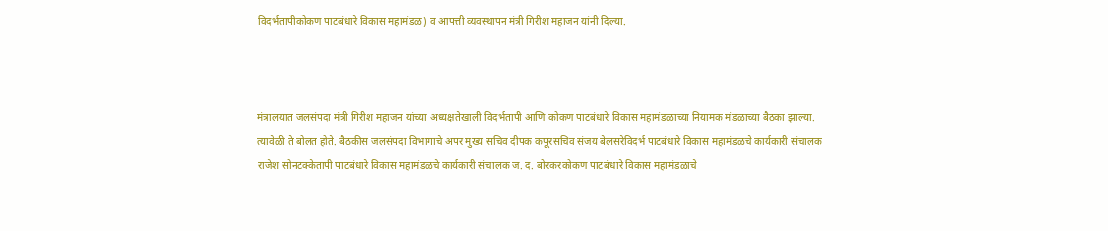विदर्भतापीकोकण पाटबंधारे विकास महामंडळ) व आपत्ती व्यवस्थापन मंत्री गिरीश महाजन यांनी दिल्या.



मंत्रालयात जलसंपदा मंत्री गिरीश महाजन यांच्या अध्यक्षतेखाली विदर्भतापी आणि कोकण पाटबंधारे विकास महामंडळाच्या नियामक मंडळाच्या बैठका झाल्या. त्यावेळी ते बोलत होते. बैठकीस जलसंपदा विभागाचे अपर मुख्य सचिव दीपक कपूरसचिव संजय बेलसरेविदर्भ पाटबंधारे विकास महामंडळचे कार्यकारी संचालक राजेश सोनटक्केतापी पाटबंधारे विकास महामंडळचे कार्यकारी संचालक ज. द. बोरकरकोकण पाटबंधारे विकास महामंडळाचे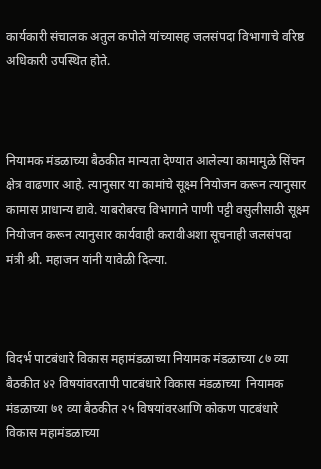कार्यकारी संचालक अतुल कपोले यांच्यासह जलसंपदा विभागाचे वरिष्ठ अधिकारी उपस्थित होते.



नियामक मंडळाच्या बैठकीत मान्यता देण्यात आलेल्या कामामुळे सिंचन क्षेत्र वाढणार आहे. त्यानुसार या कामांचे सूक्ष्म नियोजन करून त्यानुसार कामास प्राधान्य द्यावे. याबरोबरच विभागाने पाणी पट्टी वसुलीसाठी सूक्ष्म नियोजन करून त्यानुसार कार्यवाही करावीअशा सूचनाही जलसंपदा मंत्री श्री. महाजन यांनी यावेळी दिल्या.



विदर्भ पाटबंधारे विकास महामंडळाच्या नियामक मंडळाच्या ८७ व्या बैठकीत ४२ विषयांवरतापी पाटबंधारे विकास मंडळाच्या  नियामक मंडळाच्या ७१ व्या बैठकीत २५ विषयांवरआणि कोकण पाटबंधारे विकास महामंडळाच्या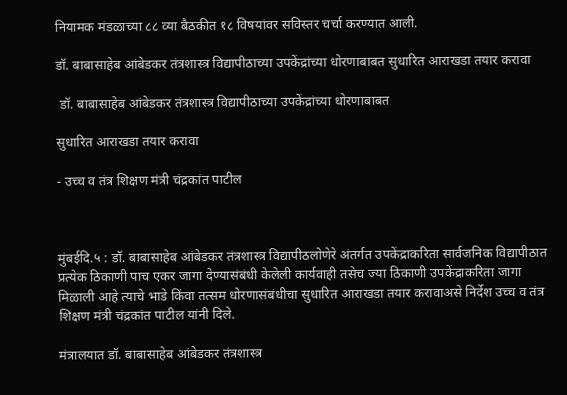नियामक मंडळाच्या ८८ व्या बैठकीत १८ विषयांवर सविस्तर चर्चा करण्यात आली.

डॉ. बाबासाहेब आंबेडकर तंत्रशास्त्र विद्यापीठाच्या उपकेंद्रांच्या धोरणाबाबत सुधारित आराखडा तयार करावा

 डॉ. बाबासाहेब आंबेडकर तंत्रशास्त्र विद्यापीठाच्या उपकेंद्रांच्या धोरणाबाबत

सुधारित आराखडा तयार करावा

- उच्च व तंत्र शिक्षण मंत्री चंद्रकांत पाटील



मुंबईदि.५ : डॉ. बाबासाहेब आंबेडकर तंत्रशास्त्र विद्यापीठलोणेरे अंतर्गत उपकेंद्राकरिता सार्वजनिक विद्यापीठात प्रत्येक ठिकाणी पाच एकर जागा देण्यासंबंधी केलेली कार्यवाही तसेच ज्या ठिकाणी उपकेंद्राकरिता जागा मिळाली आहे त्याचे भाडे किंवा तत्सम धोरणासंबंधीचा सुधारित आराखडा तयार करावाअसे निर्देश उच्च व तंत्र शिक्षण मंत्री चंद्रकांत पाटील यांनी दिले.

मंत्रालयात डॉ. बाबासाहेब आंबेडकर तंत्रशास्त्र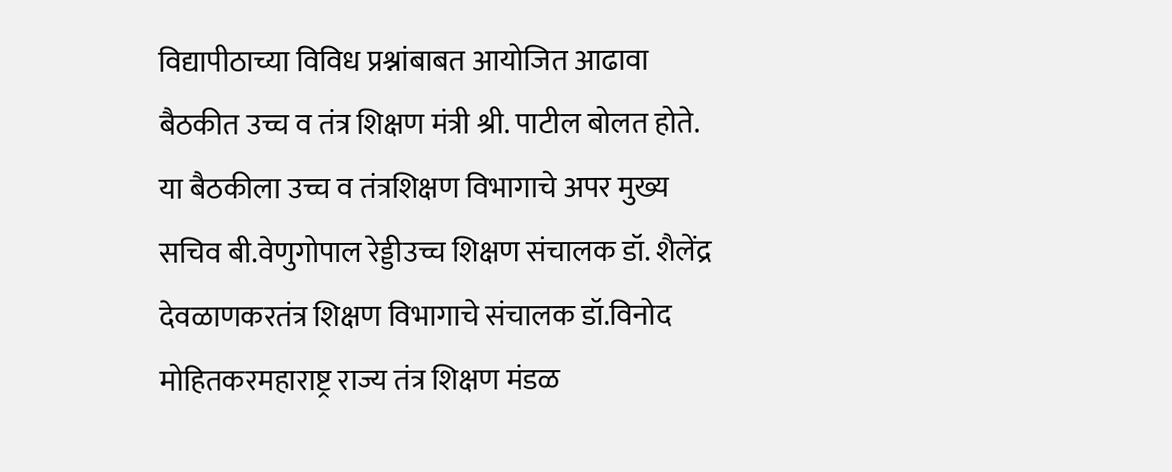विद्यापीठाच्या विविध प्रश्नांबाबत आयोजित आढावा बैठकीत उच्च व तंत्र शिक्षण मंत्री श्री. पाटील बोलत होते. या बैठकीला उच्च व तंत्रशिक्षण विभागाचे अपर मुख्य सचिव बी.वेणुगोपाल रेड्डीउच्च शिक्षण संचालक डॉ. शैलेंद्र देवळाणकरतंत्र शिक्षण विभागाचे संचालक डॉ.विनोद मोहितकरमहाराष्ट्र राज्य तंत्र शिक्षण मंडळ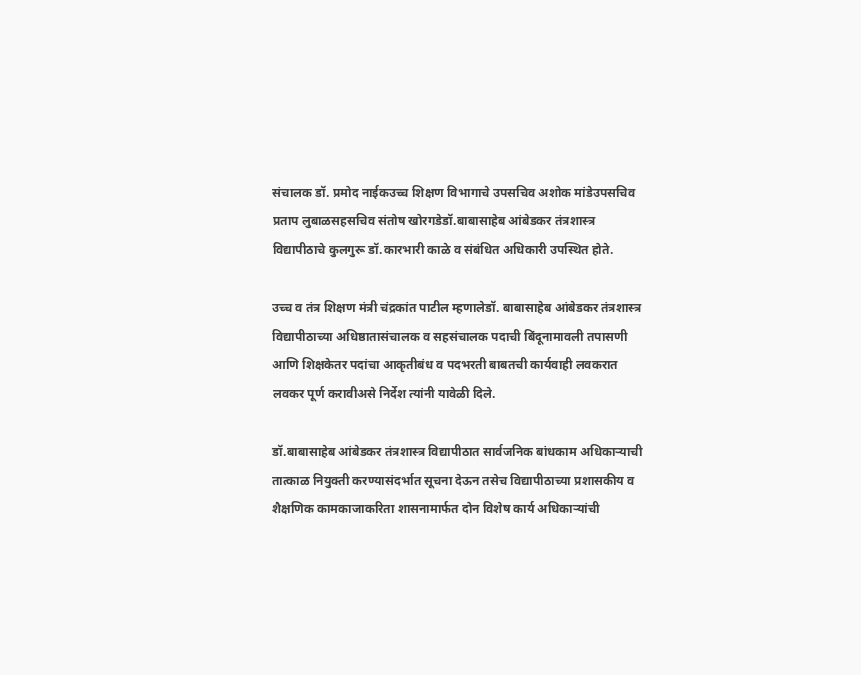संचालक डॉ. प्रमोद नाईकउच्च शिक्षण विभागाचे उपसचिव अशोक मांडेउपसचिव प्रताप लुबाळसहसचिव संतोष खोरगडेडॉ.बाबासाहेब आंबेडकर तंत्रशास्त्र विद्यापीठाचे कुलगुरू डॉ.कारभारी काळे व संबंधित अधिकारी उपस्थित होते.

उच्च व तंत्र शिक्षण मंत्री चंद्रकांत पाटील म्हणालेडॉ. बाबासाहेब आंबेडकर तंत्रशास्त्र विद्यापीठाच्या अधिष्ठातासंचालक व सहसंचालक पदाची बिंदूनामावली तपासणी आणि शिक्षकेतर पदांचा आकृतीबंध व पदभरती बाबतची कार्यवाही लवकरात लवकर पूर्ण करावीअसे निर्देश त्यांनी यावेळी दिले.

डॉ.बाबासाहेब आंबेडकर तंत्रशास्त्र विद्यापीठात सार्वजनिक बांधकाम अधिकाऱ्याची तात्काळ नियुक्ती करण्यासंदर्भात सूचना देऊन तसेच विद्यापीठाच्या प्रशासकीय व शैक्षणिक कामकाजाकरिता शासनामार्फत दोन विशेष कार्य अधिकाऱ्यांची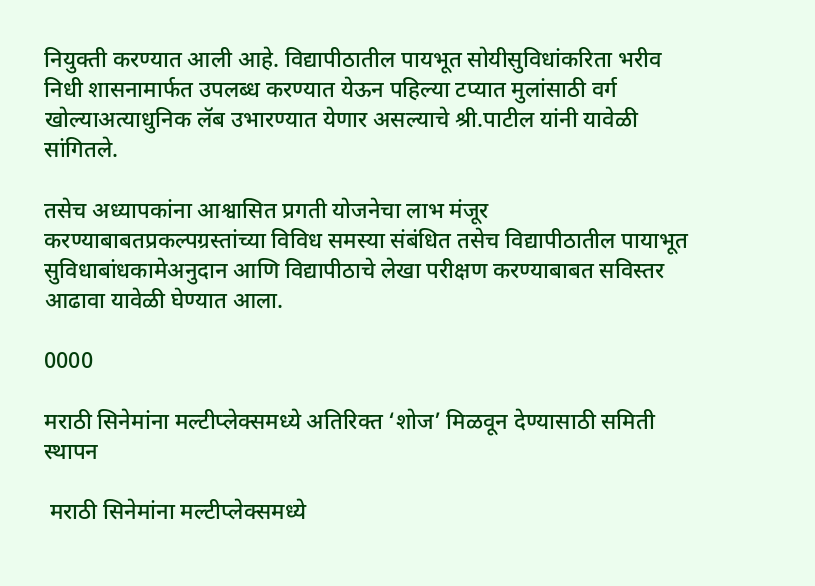नियुक्ती करण्यात आली आहे. विद्यापीठातील पायभूत सोयीसुविधांकरिता भरीव निधी शासनामार्फत उपलब्ध करण्यात येऊन पहिल्या टप्यात मुलांसाठी वर्ग खोल्याअत्याधुनिक लॅब उभारण्यात येणार असल्याचे श्री.पाटील यांनी यावेळी सांगितले.

तसेच अध्यापकांना आश्वासित प्रगती योजनेचा लाभ मंजूर करण्याबाबतप्रकल्पग्रस्तांच्या विविध समस्या संबंधित तसेच विद्यापीठातील पायाभूत सुविधाबांधकामेअनुदान आणि विद्यापीठाचे लेखा परीक्षण करण्याबाबत सविस्तर आढावा यावेळी घेण्यात आला.

0000

मराठी सिनेमांना मल्टीप्लेक्समध्ये अतिरिक्त ‘शोज’ मिळवून देण्यासाठी समिती स्थापन

 मराठी सिनेमांना मल्टीप्लेक्समध्ये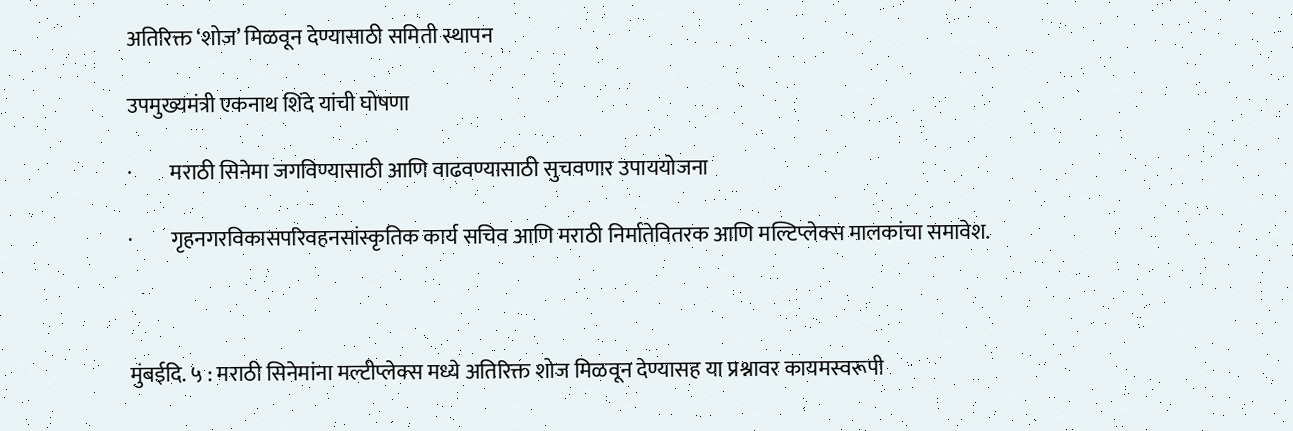अतिरिक्त ‘शोज’ मिळवून देण्यासाठी समिती स्थापन

उपमुख्यमंत्री एकनाथ शिंदे यांची घोषणा

·         मराठी सिनेमा जगविण्यासाठी आणि वाढवण्यासाठी सुचवणार उपाययोजना

·         गृहनगरविकासपरिवहनसांस्कृतिक कार्य सचिव आणि मराठी निर्मातेवितरक आणि मल्टिप्लेक्स मालकांचा समावेश.



मुंबईदि. ५ : मराठी सिनेमांना मल्टीप्लेक्स मध्ये अतिरिक्त शोज मिळवून देण्यासह या प्रश्नावर कायमस्वरूपी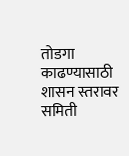तोडगा काढण्यासाठी शासन स्तरावर समिती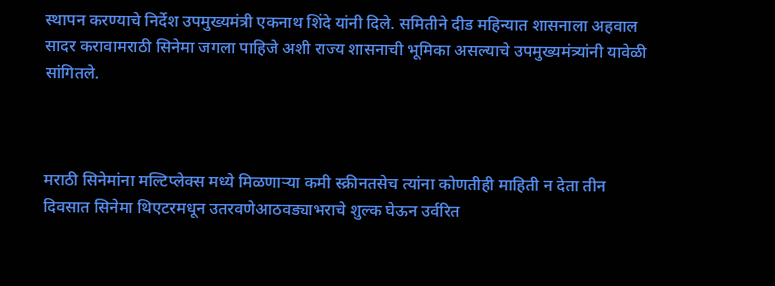स्थापन करण्याचे निर्देश उपमुख्यमंत्री एकनाथ शिंदे यांनी दिले. समितीने दीड महिन्यात शासनाला अहवाल सादर करावामराठी सिनेमा जगला पाहिजे अशी राज्य शासनाची भूमिका असल्याचे उपमुख्यमंत्र्यांनी यावेळी सांगितले.



मराठी सिनेमांना मल्टिप्लेक्स मध्ये मिळणाऱ्या कमी स्क्रीनतसेच त्यांना कोणतीही माहिती न देता तीन दिवसात सिनेमा थिएटरमधून उतरवणेआठवड्याभराचे शुल्क घेऊन उर्वरित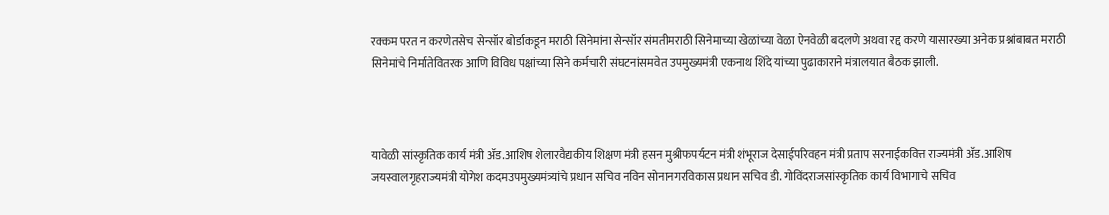रक्कम परत न करणेतसेच सेन्सॉर बोर्डाकडून मराठी सिनेमांना सेन्सॉर संमतीमराठी सिनेमाच्या खेळांच्या वेळा ऐनवेळी बदलणे अथवा रद्द करणे यासारख्या अनेक प्रश्नांबाबत मराठी सिनेमांचे निर्मातेवितरक आणि विविध पक्षांच्या सिने कर्मचारी संघटनांसमवेत उपमुख्यमंत्री एकनाथ शिंदे यांच्या पुढाकाराने मंत्रालयात बैठक झाली.



यावेळी सांस्कृतिक कार्य मंत्री ॲड.आशिष शेलारवैद्यकीय शिक्षण मंत्री हसन मुश्रीफपर्यटन मंत्री शंभूराज देसाईपरिवहन मंत्री प्रताप सरनाईकवित्त राज्यमंत्री ॲड.आशिष जयस्वालगृहराज्यमंत्री योगेश कदमउपमुख्यमंत्र्यांचे प्रधान सचिव नविन सोनानगरविकास प्रधान सचिव डी. गोविंदराजसांस्कृतिक कार्य विभागाचे सचिव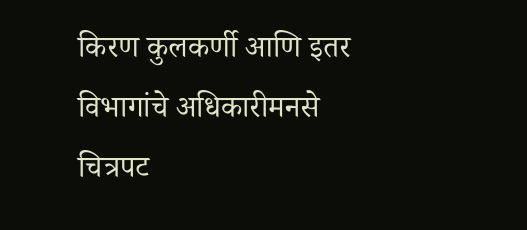किरण कुलकर्णी आणि इतर विभागांचे अधिकारीमनसे चित्रपट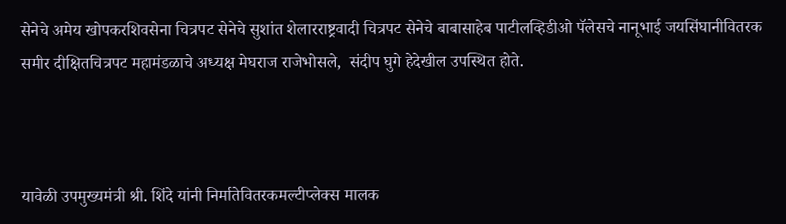सेनेचे अमेय खोपकरशिवसेना चित्रपट सेनेचे सुशांत शेलारराष्ट्रवादी चित्रपट सेनेचे बाबासाहेब पाटीलव्हिडीओ पॅलेसचे नानूभाई जयसिंघानीवितरक समीर दीक्षितचित्रपट महामंडळाचे अध्यक्ष मेघराज राजेभोसले,  संदीप घुगे हेदेखील उपस्थित होते.



यावेळी उपमुख्यमंत्री श्री. शिंदे यांनी निर्मातेवितरकमल्टीप्लेक्स मालक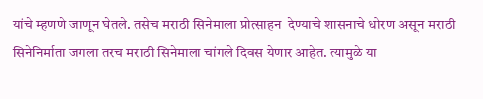यांचे म्हणणे जाणून घेतले. तसेच मराठी सिनेमाला प्रोत्साहन  देण्याचे शासनाचे धोरण असून मराठी सिनेनिर्माता जगला तरच मराठी सिनेमाला चांगले दिवस येणार आहेत. त्यामुळे या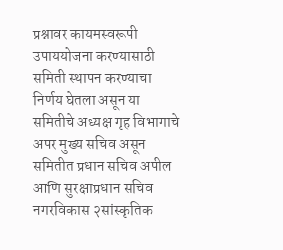प्रश्नावर कायमस्वरूपी उपाययोजना करण्यासाठी समिती स्थापन करण्याचा निर्णय घेतला असून या समितीचे अध्यक्ष गृह विभागाचे अपर मुख्य सचिव असून समितीत प्रधान सचिव अपील आणि सुरक्षाप्रधान सचिव नगरविकास २सांस्कृतिक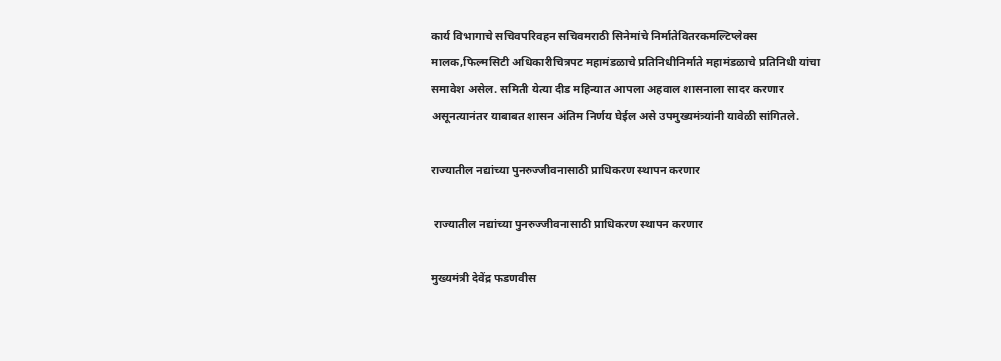कार्य विभागाचे सचिवपरिवहन सचिवमराठी सिनेमांचे निर्मातेवितरकमल्टिप्लेक्स मालक,फिल्मसिटी अधिकारीचित्रपट महामंडळाचे प्रतिनिधीनिर्माते महामंडळाचे प्रतिनिधी यांचा समावेश असेल. समिती येत्या दीड महिन्यात आपला अहवाल शासनाला सादर करणार असूनत्यानंतर याबाबत शासन अंतिम निर्णय घेईल असे उपमुख्यमंत्र्यांनी यावेळी सांगितले.

राज्यातील नद्यांच्या पुनरुज्जीवनासाठी प्राधिकरण स्थापन करणार

 राज्यातील नद्यांच्या पुनरुज्जीवनासाठी प्राधिकरण स्थापन करणार

मुख्यमंत्री देवेंद्र फडणवीस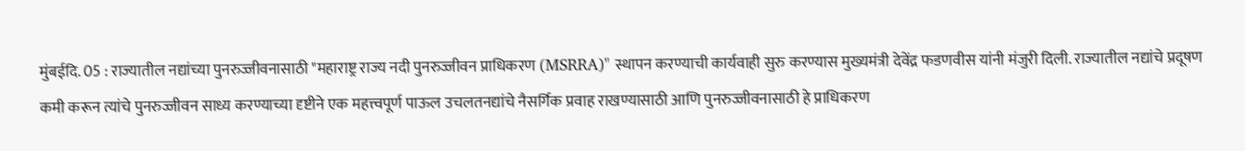मुंबईदि. 05 : राज्यातील नद्यांच्या पुनरुज्जीवनासाठी "महाराष्ट्र राज्य नदी पुनरुज्जीवन प्राधिकरण (MSRRA)" स्थापन करण्याची कार्यवाही सुरु करण्यास मुख्यमंत्री देवेंद्र फडणवीस यांनी मंजुरी दिली. राज्यातील नद्यांचे प्रदूषण कमी करून त्यांचे पुनरुज्जीवन साध्य करण्याच्या दृष्टीने एक महत्त्वपूर्ण पाऊल उचलतनद्यांचे नैसर्गिक प्रवाह राखण्यासाठी आणि पुनरुज्जीवनासाठी हे प्राधिकरण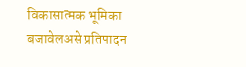विकासात्मक भूमिका बजावेलअसे प्रतिपादन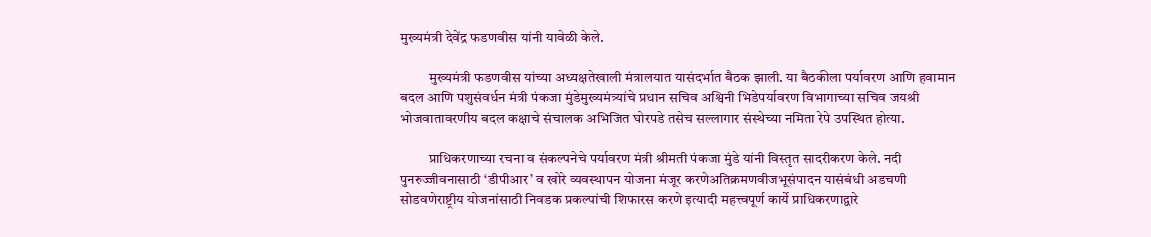मुख्यमंत्री देवेंद्र फडणवीस यांनी यावेळी केले.

          मुख्यमंत्री फडणवीस यांच्या अध्यक्षतेखाली मंत्रालयात यासंदर्भात बैठक झाली. या बैठकीला पर्यावरण आणि हवामान बदल आणि पशुसंवर्धन मंत्री पंकजा मुंडेमुख्यमंत्र्यांचे प्रधान सचिव अश्विनी भिडेपर्यावरण विभागाच्या सचिव जयश्री भोजवातावरणीय बदल कक्षाचे संचालक अभिजित घोरपडे तसेच सल्लागार संस्थेच्या नमिता रेपे उपस्थित होत्या.

          प्राधिकरणाच्या रचना व संकल्पनेचे पर्यावरण मंत्री श्रीमती पंकजा मुंडे यांनी विस्तृत सादरीकरण केले. नदी पुनरुज्जीवनासाठी ‘डीपीआर’ व खोरे व्यवस्थापन योजना मंजूर करणेअतिक्रमणवीजभूसंपादन यासंबंधी अडचणी सोडवणेराष्ट्रीय योजनांसाठी निवडक प्रकल्पांची शिफारस करणे इत्यादी महत्त्वपूर्ण कार्ये प्राधिकरणाद्वारे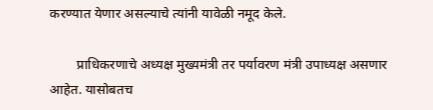करण्यात येणार असल्याचे त्यांनी यावेळी नमूद केले.

        प्राधिकरणाचे अध्यक्ष मुख्यमंत्री तर पर्यावरण मंत्री उपाध्यक्ष असणार आहेत. यासोबतच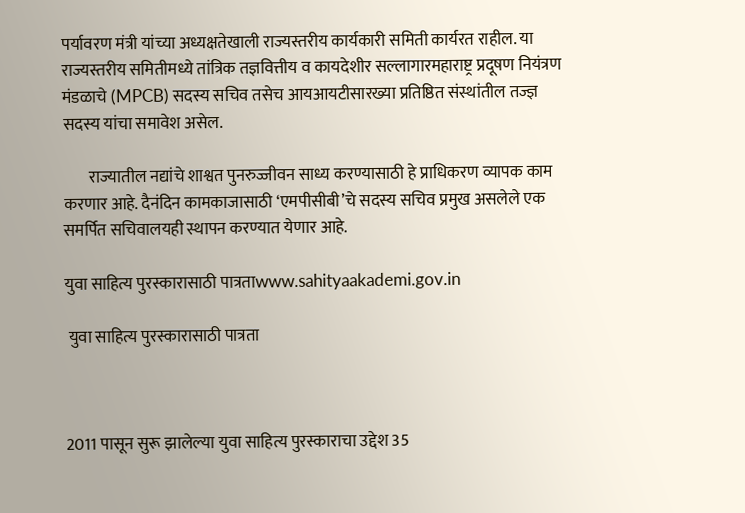पर्यावरण मंत्री यांच्या अध्यक्षतेखाली राज्यस्तरीय कार्यकारी समिती कार्यरत राहील. या राज्यस्तरीय समितीमध्ये तांत्रिक तज्ञवित्तीय व कायदेशीर सल्लागारमहाराष्ट्र प्रदूषण नियंत्रण मंडळाचे (MPCB) सदस्य सचिव तसेच आयआयटीसारख्या प्रतिष्ठित संस्थांतील तज्ज्ञ सदस्य यांचा समावेश असेल.

        राज्यातील नद्यांचे शाश्वत पुनरुज्जीवन साध्य करण्यासाठी हे प्राधिकरण व्यापक काम करणार आहे. दैनंदिन कामकाजासाठी ‘एमपीसीबी’चे सदस्य सचिव प्रमुख असलेले एक समर्पित सचिवालयही स्थापन करण्यात येणार आहे.

युवा साहित्य पुरस्कारासाठी पात्रताwww.sahityaakademi.gov.in

 युवा साहित्य पुरस्कारासाठी पात्रता



2011 पासून सुरू झालेल्या युवा साहित्य पुरस्काराचा उद्देश 35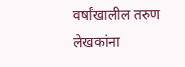वर्षांखालील तरुण लेखकांना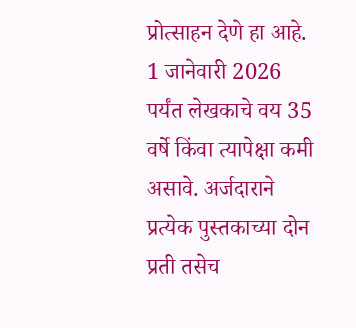प्रोत्साहन देणे हा आहे. 1 जानेवारी 2026 पर्यंत लेखकाचे वय 35 वर्षे किंवा त्यापेक्षा कमी असावे. अर्जदाराने प्रत्येक पुस्तकाच्या दोन प्रती तसेच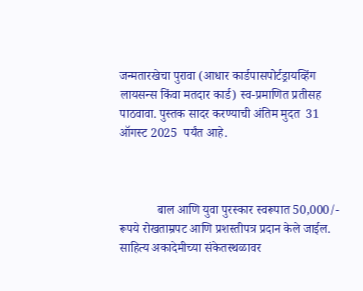जन्मतारखेचा पुरावा (आधार कार्डपासपोर्टड्रायव्हिंग लायसन्स किंवा मतदार कार्ड) स्व-प्रमाणित प्रतीसह पाठवावा. पुस्तक सादर करण्याची अंतिम मुदत  31 ऑगस्ट 2025  पर्यंत आहे.



            बाल आणि युवा पुरस्कार स्वरूपात 50,000/- रूपये रोखताम्रपट आणि प्रशस्तीपत्र प्रदान केले जाईल. साहित्य अकादेमीच्या संकेतस्थळावर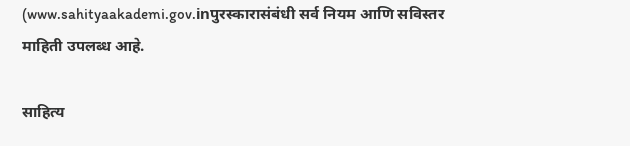(www.sahityaakademi.gov.inपुरस्कारासंबंधी सर्व नियम आणि सविस्तर माहिती उपलब्ध आहे.

साहित्य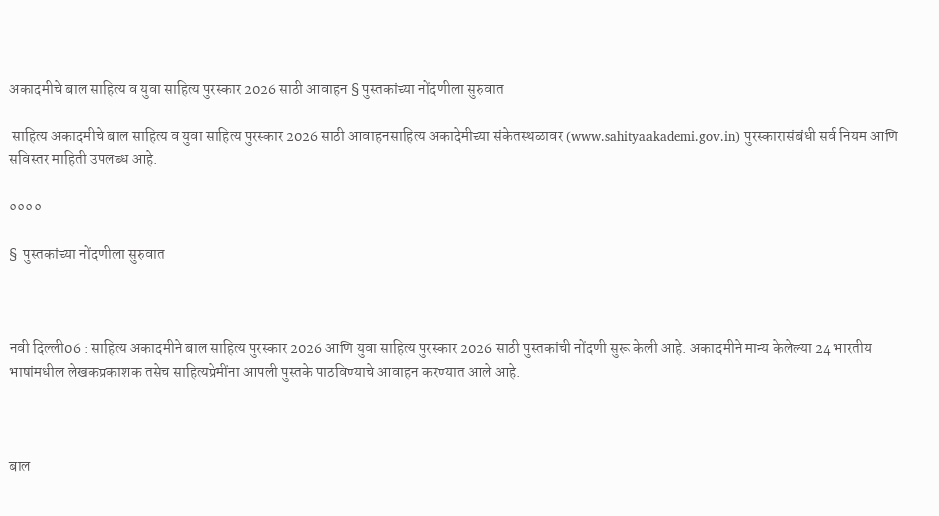अकादमीचे बाल साहित्य व युवा साहित्य पुरस्कार 2026 साठी आवाहन § पुस्तकांच्या नोंदणीला सुरुवात

 साहित्य अकादमीचे बाल साहित्य व युवा साहित्य पुरस्कार 2026 साठी आवाहनसाहित्य अकादेमीच्या संकेतस्थळावर (www.sahityaakademi.gov.in) पुरस्कारासंबंधी सर्व नियम आणि सविस्तर माहिती उपलब्ध आहे.

००००

§  पुस्तकांच्या नोंदणीला सुरुवात



नवी दिल्ली06 : साहित्य अकादमीने बाल साहित्य पुरस्कार 2026 आणि युवा साहित्य पुरस्कार 2026 साठी पुस्तकांची नोंदणी सुरू केली आहे. अकादमीने मान्य केलेल्या 24 भारतीय भाषांमधील लेखकप्रकाशक तसेच साहित्यप्रेमींना आपली पुस्तके पाठविण्याचे आवाहन करण्यात आले आहे.



बाल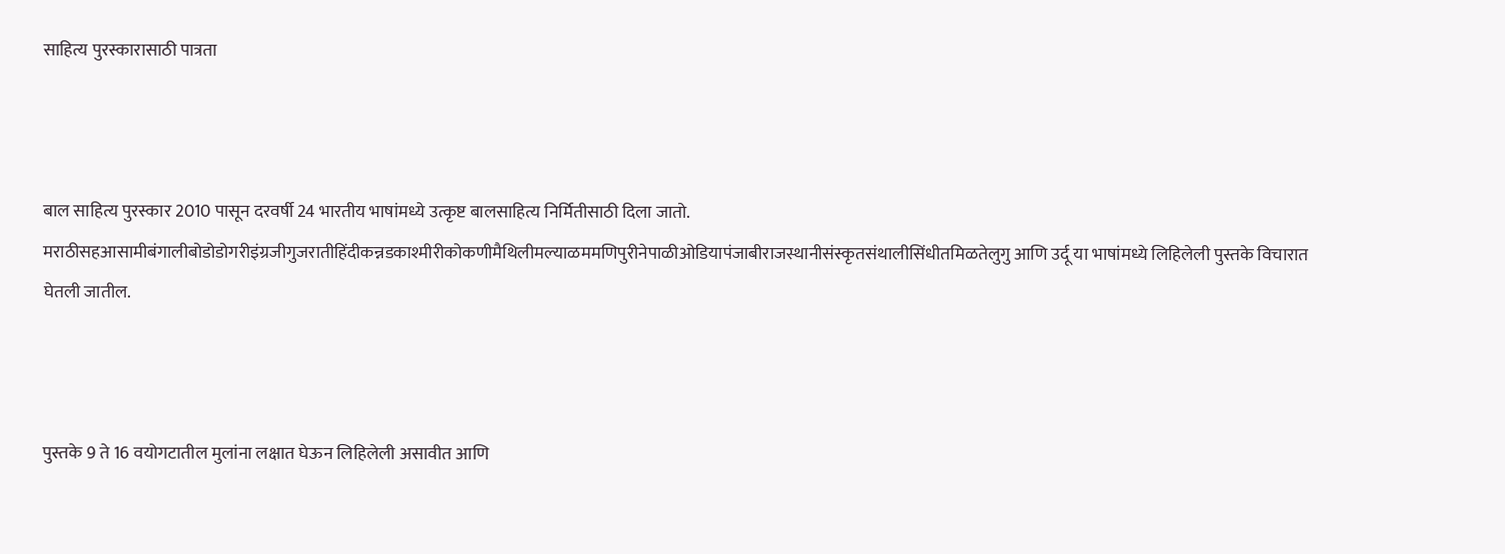साहित्य पुरस्कारासाठी पात्रता



बाल साहित्य पुरस्कार 2010 पासून दरवर्षी 24 भारतीय भाषांमध्ये उत्कृष्ट बालसाहित्य निर्मितीसाठी दिला जातो. मराठीसहआसामीबंगालीबोडोडोगरीइंग्रजीगुजरातीहिंदीकन्नडकाश्मीरीकोकणीमैथिलीमल्याळममणिपुरीनेपाळीओडियापंजाबीराजस्थानीसंस्कृतसंथालीसिंधीतमिळतेलुगु आणि उर्दू या भाषांमध्ये लिहिलेली पुस्तके विचारात घेतली जातील.



पुस्तके 9 ते 16 वयोगटातील मुलांना लक्षात घेऊन लिहिलेली असावीत आणि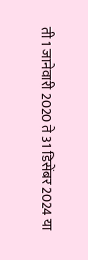ती 1 जानेवारी 2020 ते 31 डिसेंबर 2024 या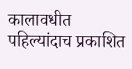कालावधीत पहिल्यांदाच प्रकाशित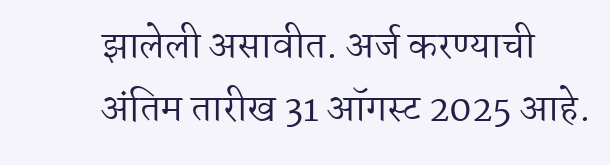झालेली असावीत. अर्ज करण्याची अंतिम तारीख 31 ऑगस्ट 2025 आहे.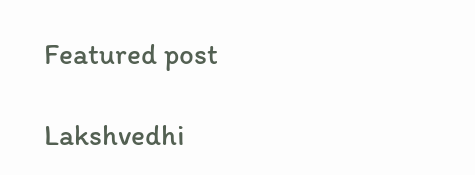Featured post

Lakshvedhi